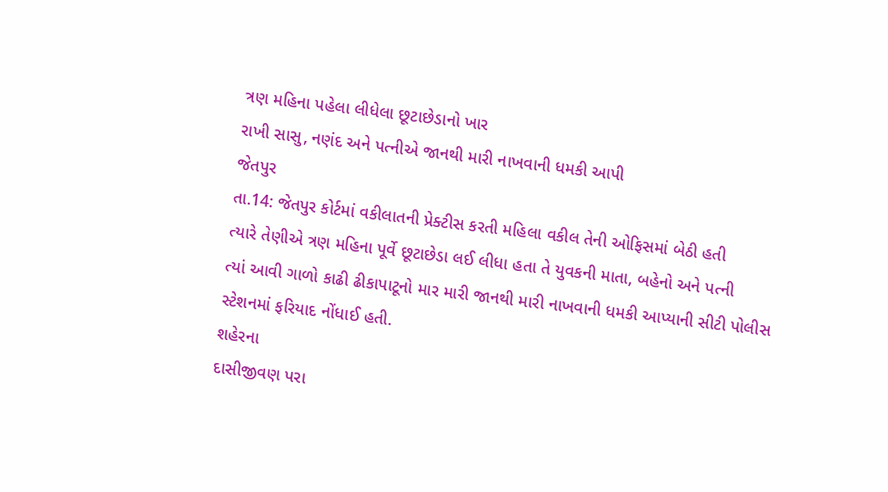ત્રણ મહિના પહેલા લીધેલા છૂટાછેડાનો ખાર
રાખી સાસુ, નણંદ અને પત્નીએ જાનથી મારી નાખવાની ધમકી આપી
જેતપુર
તા.14: જેતપુર કોર્ટમાં વકીલાતની પ્રેક્ટીસ કરતી મહિલા વકીલ તેની ઓફિસમાં બેઠી હતી
ત્યારે તેણીએ ત્રણ મહિના પૂર્વે છૂટાછેડા લઈ લીધા હતા તે યુવકની માતા, બહેનો અને પત્ની
ત્યાં આવી ગાળો કાઢી ઢીકાપાટૂનો માર મારી જાનથી મારી નાખવાની ધમકી આપ્યાની સીટી પોલીસ
સ્ટેશનમાં ફરિયાદ નોંધાઈ હતી.
શહેરના
દાસીજીવણ પરા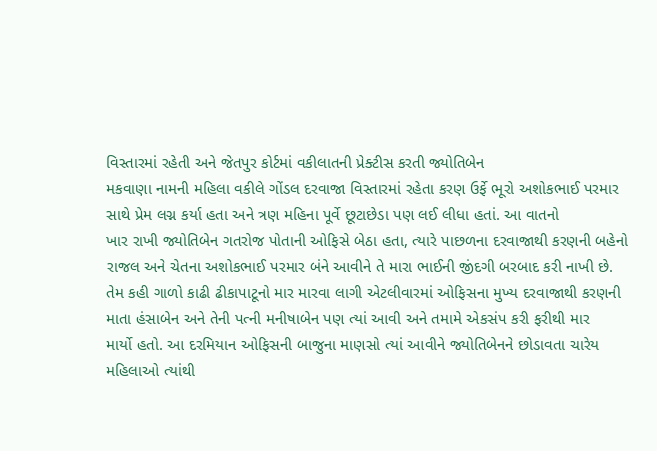વિસ્તારમાં રહેતી અને જેતપુર કોર્ટમાં વકીલાતની પ્રેક્ટીસ કરતી જ્યોતિબેન
મકવાણા નામની મહિલા વકીલે ગોંડલ દરવાજા વિસ્તારમાં રહેતા કરણ ઉર્ફે ભૂરો અશોકભાઈ પરમાર
સાથે પ્રેમ લગ્ન કર્યા હતા અને ત્રણ મહિના પૂર્વે છૂટાછેડા પણ લઈ લીધા હતાં. આ વાતનો
ખાર રાખી જ્યોતિબેન ગતરોજ પોતાની ઓફિસે બેઠા હતા, ત્યારે પાછળના દરવાજાથી કરણની બહેનો
રાજલ અને ચેતના અશોકભાઈ પરમાર બંને આવીને તે મારા ભાઈની જીંદગી બરબાદ કરી નાખી છે.
તેમ કહી ગાળો કાઢી ઢીકાપાટૂનો માર મારવા લાગી એટલીવારમાં ઓફિસના મુખ્ય દરવાજાથી કરણની
માતા હંસાબેન અને તેની પત્ની મનીષાબેન પણ ત્યાં આવી અને તમામે એકસંપ કરી ફરીથી માર
માર્યો હતો. આ દરમિયાન ઓફિસની બાજુના માણસો ત્યાં આવીને જ્યોતિબેનને છોડાવતા ચારેય
મહિલાઓ ત્યાંથી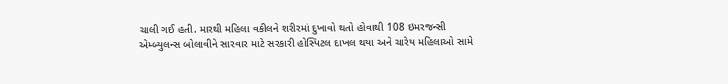ચાલી ગઈ હતી. મારથી મહિલા વકીલને શરીરમાં દુખાવો થતો હોવાથી 108 ઇમરજન્સી
એમ્બ્યુલન્સ બોલાવીને સારવાર માટે સરકારી હોસ્પિટલ દાખલ થયા અને ચારેય મહિલાઓ સામે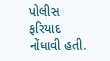પોલીસ ફરિયાદ નોંધાવી હતી.